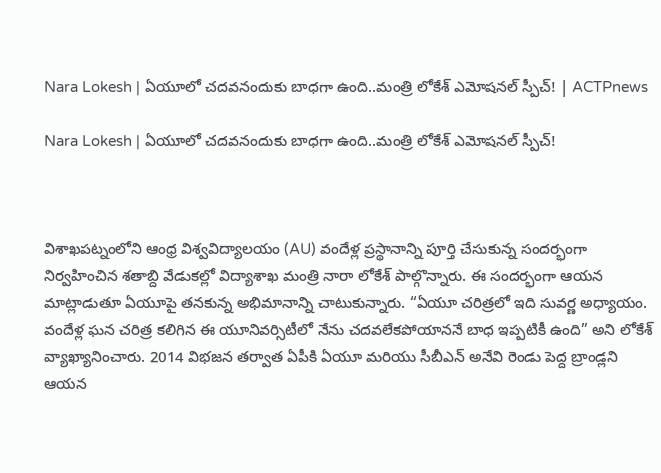Nara Lokesh | ఏయూలో చదవనందుకు బాధగా ఉంది..మంత్రి లోకేశ్ ఎమోషనల్ స్పీచ్! | ACTPnews

Nara Lokesh | ఏయూలో చదవనందుకు బాధగా ఉంది..మంత్రి లోకేశ్ ఎమోషనల్ స్పీచ్!



విశాఖపట్నంలోని ఆంధ్ర విశ్వవిద్యాలయం (AU) వందేళ్ల ప్రస్థానాన్ని పూర్తి చేసుకున్న సందర్భంగా నిర్వహించిన శతాబ్ది వేడుకల్లో విద్యాశాఖ మంత్రి నారా లోకేశ్ పాల్గొన్నారు. ఈ సందర్భంగా ఆయన మాట్లాడుతూ ఏయూపై తనకున్న అభిమానాన్ని చాటుకున్నారు. “ఏయూ చరిత్రలో ఇది సువర్ణ అధ్యాయం. వందేళ్ల ఘన చరిత్ర కలిగిన ఈ యూనివర్సిటీలో నేను చదవలేకపోయాననే బాధ ఇప్పటికీ ఉంది” అని లోకేశ్ వ్యాఖ్యానించారు. 2014 విభజన తర్వాత ఏపీకి ఏయూ మరియు సీబీఎన్ అనేవి రెండు పెద్ద బ్రాండ్లని ఆయన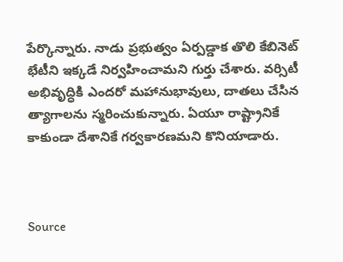పేర్కొన్నారు. నాడు ప్రభుత్వం ఏర్పడ్డాక తొలి కేబినెట్ భేటీని ఇక్కడే నిర్వహించామని గుర్తు చేశారు. వర్సిటీ అభివృద్ధికి ఎందరో మహానుభావులు, దాతలు చేసిన త్యాగాలను స్మరించుకున్నారు. ఏయూ రాష్ట్రానికే కాకుండా దేశానికే గర్వకారణమని కొనియాడారు.



Source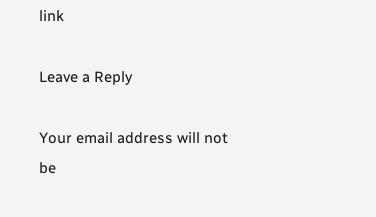link

Leave a Reply

Your email address will not be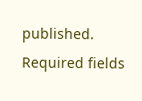published. Required fields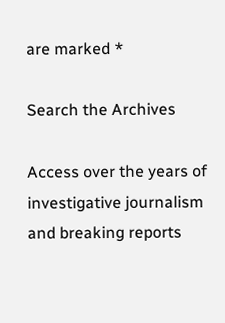are marked *

Search the Archives

Access over the years of investigative journalism and breaking reports